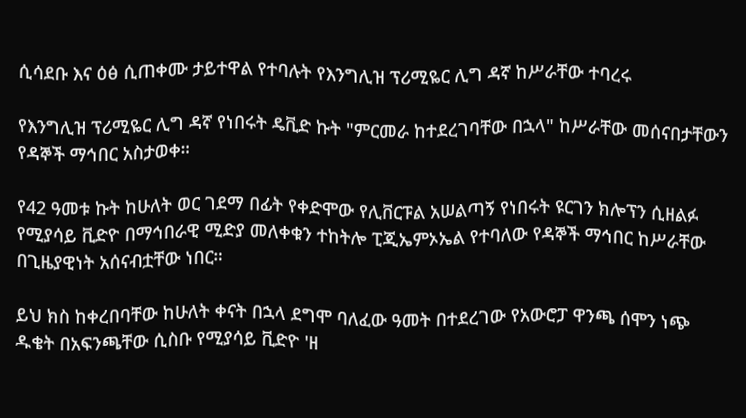ሲሳደቡ እና ዕፅ ሲጠቀሙ ታይተዋል የተባሉት የእንግሊዝ ፕሪሚዬር ሊግ ዳኛ ከሥራቸው ተባረሩ

የእንግሊዝ ፕሪሚዬር ሊግ ዳኛ የነበሩት ዴቪድ ኩት "ምርመራ ከተደረገባቸው በኋላ" ከሥራቸው መሰናበታቸውን የዳኞች ማኅበር አስታወቀ።

የ42 ዓመቱ ኩት ከሁለት ወር ገደማ በፊት የቀድሞው የሊቨርፑል አሠልጣኝ የነበሩት ዩርገን ክሎፕን ሲዘልፉ የሚያሳይ ቪድዮ በማኅበራዊ ሚድያ መለቀቁን ተከትሎ ፒጂኤምኦኤል የተባለው የዳኞች ማኅበር ከሥራቸው በጊዜያዊነት አሰናብቷቸው ነበር።

ይህ ክስ ከቀረበባቸው ከሁለት ቀናት በኋላ ደግሞ ባለፈው ዓመት በተደረገው የአውሮፓ ዋንጫ ሰሞን ነጭ ዱቄት በአፍንጫቸው ሲስቡ የሚያሳይ ቪድዮ 'ዘ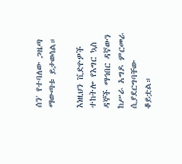ሰን' የተባለው ጋዜጣ ማውጣቱ ይታወሳል።

እነዚህን ቪድዮዎች ተከትሎ የእግር ኳስ ዳኞች ማኅበር ዳኛውን ከሥራ አግዶ ምርመራ ሲያደርግባቸው ቆይቷል።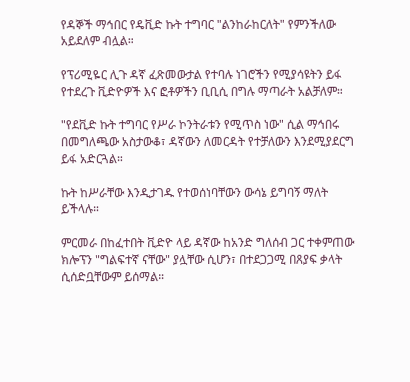የዳኞች ማኅበር የዴቪድ ኩት ተግባር "ልንከራከርለት" የምንችለው አይደለም ብሏል።

የፕሪሚዬር ሊጉ ዳኛ ፈጽመውታል የተባሉ ነገሮችን የሚያሳዩትን ይፋ የተደረጉ ቪድዮዎች እና ፎቶዎችን ቢቢሲ በግሉ ማጣራት አልቻለም።

"የደቪድ ኩት ተግባር የሥራ ኮንትራቱን የሚጥስ ነው" ሲል ማኅበሩ በመግለጫው አስታውቆ፣ ዳኛውን ለመርዳት የተቻለውን እንደሚያደርግ ይፋ አድርጓል።

ኩት ከሥራቸው እንዲታገዱ የተወሰነባቸውን ውሳኔ ይግባኝ ማለት ይችላሉ።

ምርመራ በከፈተበት ቪድዮ ላይ ዳኛው ከአንድ ግለሰብ ጋር ተቀምጠው ክሎፕን "ግልፍተኛ ናቸው" ያሏቸው ሲሆን፣ በተደጋጋሚ በጸያፍ ቃላት ሲሰድቧቸውም ይሰማል።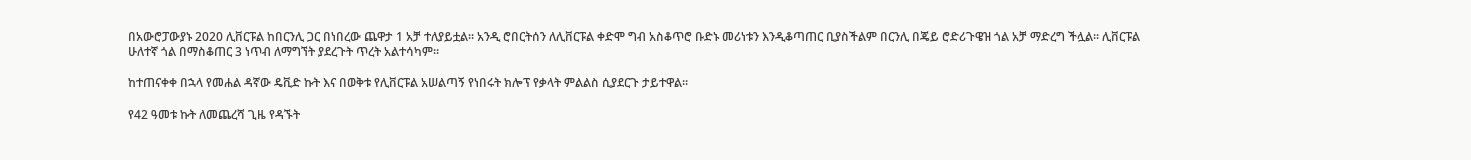በአውሮፓውያኑ 2020 ሊቨርፑል ከበርንሊ ጋር በነበረው ጨዋታ 1 አቻ ተለያይቷል። አንዲ ሮበርትሰን ለሊቨርፑል ቀድሞ ግብ አስቆጥሮ ቡድኑ መሪነቱን እንዲቆጣጠር ቢያስችልም በርንሊ በጄይ ሮድሪጉዌዝ ጎል አቻ ማድረግ ችሏል። ሊቨርፑል ሁለተኛ ጎል በማስቆጠር 3 ነጥብ ለማግኘት ያደረጉት ጥረት አልተሳካም።

ከተጠናቀቀ በኋላ የመሐል ዳኛው ዴቪድ ኩት እና በወቅቱ የሊቨርፑል አሠልጣኝ የነበሩት ክሎፕ የቃላት ምልልስ ሲያደርጉ ታይተዋል።

የ42 ዓመቱ ኩት ለመጨረሻ ጊዜ የዳኙት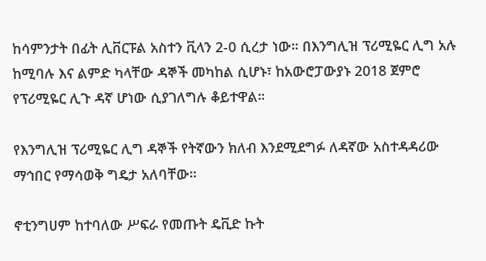ከሳምንታት በፊት ሊቨርፑል አስተን ቪላን 2-0 ሲረታ ነው። በእንግሊዝ ፕሪሚዬር ሊግ አሉ ከሚባሉ እና ልምድ ካላቸው ዳኞች መካከል ሲሆኑ፣ ከአውሮፓውያኑ 2018 ጀምሮ የፕሪሚዬር ሊጉ ዳኛ ሆነው ሲያገለግሉ ቆይተዋል።

የእንግሊዝ ፕሪሚዬር ሊግ ዳኞች የትኛውን ክለብ እንደሚደግፉ ለዳኛው አስተዳዳሪው ማኅበር የማሳወቅ ግዴታ አለባቸው።

ኖቲንግሀም ከተባለው ሥፍራ የመጡት ዴቪድ ኩት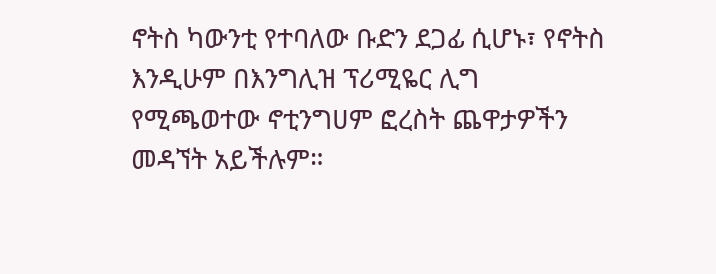ኖትስ ካውንቲ የተባለው ቡድን ደጋፊ ሲሆኑ፣ የኖትስ እንዲሁም በእንግሊዝ ፕሪሚዬር ሊግ የሚጫወተው ኖቲንግሀም ፎረስት ጨዋታዎችን መዳኘት አይችሉም።